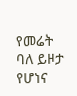የመሬት ባለ ይዞታ የሆነና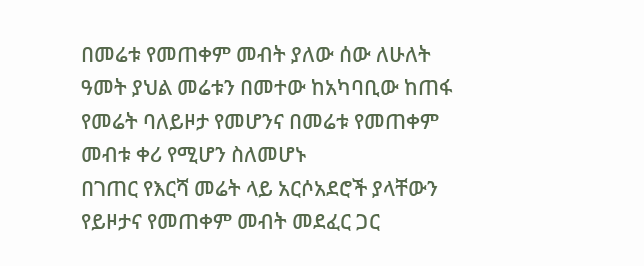በመሬቱ የመጠቀም መብት ያለው ሰው ለሁለት ዓመት ያህል መሬቱን በመተው ከአካባቢው ከጠፋ የመሬት ባለይዞታ የመሆንና በመሬቱ የመጠቀም መብቱ ቀሪ የሚሆን ስለመሆኑ
በገጠር የእርሻ መሬት ላይ አርሶአደሮች ያላቸውን የይዞታና የመጠቀም መብት መደፈር ጋር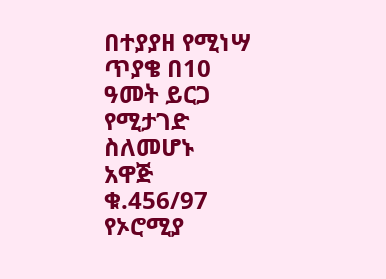በተያያዘ የሚነሣ ጥያቄ በ10 ዓመት ይርጋ የሚታገድ ስለመሆኑ
አዋጅ ቁ.456/97
የኦሮሚያ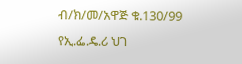ብ/ክ/መ/አዋጅ ቁ.130/99
የኢ.ፌ.ዴ.ሪ ህገ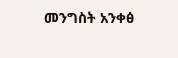መንግስት አንቀፅ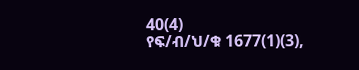40(4)
የፍ/ብ/ህ/ቁ 1677(1)(3),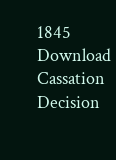1845
Download Cassation Decision